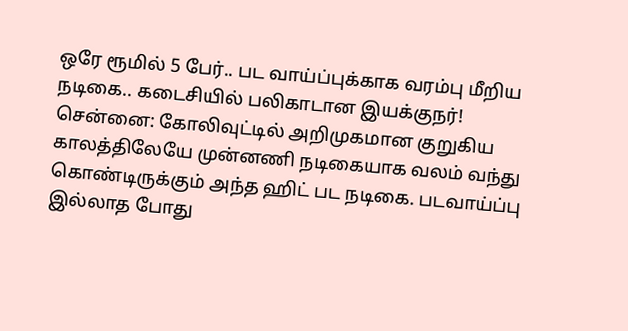ஒரே ரூமில் 5 பேர்.. பட வாய்ப்புக்காக வரம்பு மீறிய நடிகை.. கடைசியில் பலிகாடான இயக்குநர்!
சென்னை: கோலிவுட்டில் அறிமுகமான குறுகிய காலத்திலேயே முன்னணி நடிகையாக வலம் வந்து கொண்டிருக்கும் அந்த ஹிட் பட நடிகை. படவாய்ப்பு இல்லாத போது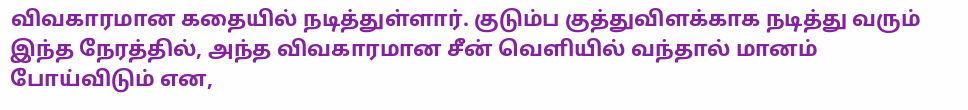விவகாரமான கதையில் நடித்துள்ளார். குடும்ப குத்துவிளக்காக நடித்து வரும் இந்த நேரத்தில், அந்த விவகாரமான சீன் வெளியில் வந்தால் மானம் போய்விடும் என,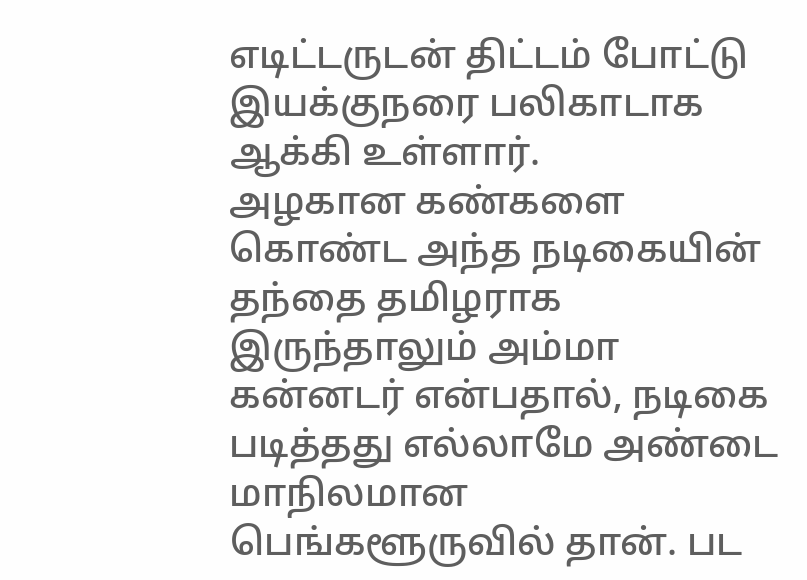எடிட்டருடன் திட்டம் போட்டு இயக்குநரை பலிகாடாக ஆக்கி உள்ளார்.
அழகான கண்களை கொண்ட அந்த நடிகையின் தந்தை தமிழராக இருந்தாலும் அம்மா கன்னடர் என்பதால், நடிகை படித்தது எல்லாமே அண்டை மாநிலமான பெங்களூருவில் தான். பட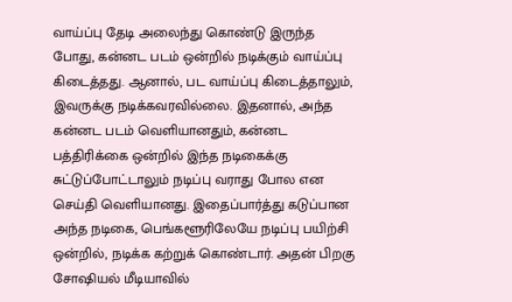வாய்ப்பு தேடி அலைந்து கொண்டு இருந்த போது, கன்னட படம் ஒன்றில் நடிக்கும் வாய்ப்பு கிடைத்தது. ஆனால், பட வாய்ப்பு கிடைத்தாலும், இவருக்கு நடிக்கவரவில்லை. இதனால், அந்த கன்னட படம் வெளியானதும், கன்னட பத்திரிக்கை ஒன்றில் இந்த நடிகைக்கு சுட்டுப்போட்டாலும் நடிப்பு வராது போல என செய்தி வெளியானது. இதைப்பார்த்து கடுப்பான அந்த நடிகை, பெங்களூரிலேயே நடிப்பு பயிற்சி ஒன்றில், நடிக்க கற்றுக் கொண்டார். அதன் பிறகு சோஷியல் மீடியாவில்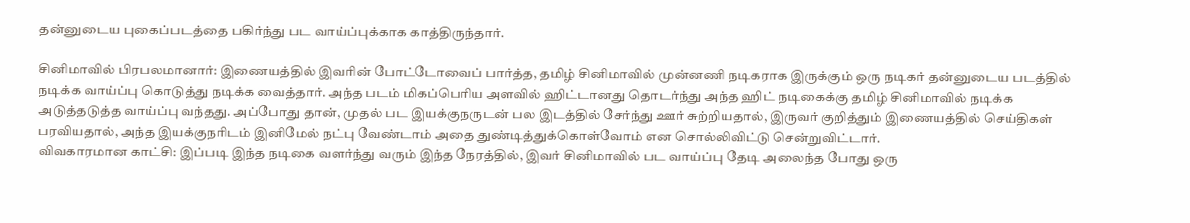தன்னுடைய புகைப்படத்தை பகிர்ந்து பட வாய்ப்புக்காக காத்திருந்தார்.

சினிமாவில் பிரபலமானார்: இணையத்தில் இவரின் போட்டோவைப் பார்த்த, தமிழ் சினிமாவில் முன்னணி நடிகராக இருக்கும் ஒரு நடிகர் தன்னுடைய படத்தில் நடிக்க வாய்ப்பு கொடுத்து நடிக்க வைத்தார். அந்த படம் மிகப்பெரிய அளவில் ஹிட்டானது தொடர்ந்து அந்த ஹிட் நடிகைக்கு தமிழ் சினிமாவில் நடிக்க அடுத்தடுத்த வாய்ப்பு வந்தது. அப்போது தான், முதல் பட இயக்குநருடன் பல இடத்தில் சேர்ந்து ஊர் சுற்றியதால், இருவர் குறித்தும் இணையத்தில் செய்திகள் பரவியதால், அந்த இயக்குநரிடம் இனிமேல் நட்பு வேண்டாம் அதை துண்டித்துக்கொள்வோம் என சொல்லிவிட்டு சென்றுவிட்டார்.
விவகாரமான காட்சி: இப்படி இந்த நடிகை வளர்ந்து வரும் இந்த நேரத்தில், இவர் சினிமாவில் பட வாய்ப்பு தேடி அலைந்த போது ஒரு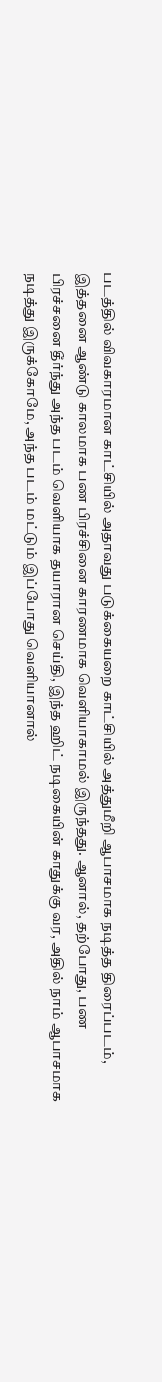படத்தில் விவகாரமான காட்சியில் அதாவது படுக்கையறை காட்சியில் அத்துமீறி ஆபாசமாக நடித்த திரைப்படம், இத்தனை ஆண்டு காலமாக பண பிரச்சினை காரணமாக வெளியாகாமல் இருந்தது. ஆனால், தற்போது, பண பிரச்சனை தீர்ந்து அந்த படம் வெளியாக தயாரான செய்தி, இந்த ஹிட் நடிகையின் காதுக்கு வர, அதில் நாம் ஆபாசமாக நடித்து இருக்கோமே, அந்த படம் மட்டும் இப்போது வெளியானால்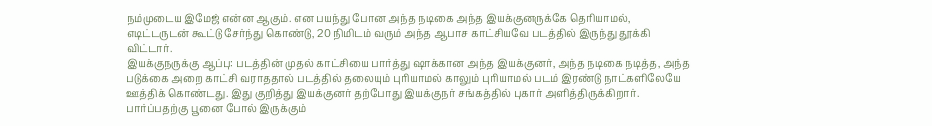நம்முடைய இமேஜ் என்ன ஆகும். என பயந்து போன அந்த நடிகை அந்த இயக்குனருக்கே தெரியாமல், எடிட்டருடன் கூட்டு சேர்ந்து கொண்டு, 20 நிமிடம் வரும் அந்த ஆபாச காட்சியவே படத்தில் இருந்து தூக்கி விட்டார்.
இயக்குநருக்கு ஆப்பு: படத்தின் முதல் காட்சியை பார்த்து ஷாக்கான அந்த இயக்குனர், அந்த நடிகை நடித்த, அந்த படுக்கை அறை காட்சி வராததால் படத்தில் தலையும் புரியாமல் காலும் புரியாமல் படம் இரண்டு நாட்களிலேயே ஊத்திக் கொண்டது. இது குறித்து இயக்குனர் தற்போது இயக்குநர் சங்கத்தில் புகார் அளித்திருக்கிறார். பார்ப்பதற்கு பூனை போல் இருக்கும்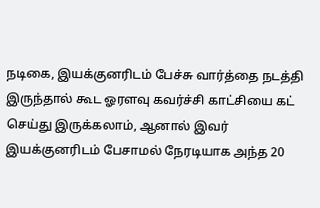நடிகை, இயக்குனரிடம் பேச்சு வார்த்தை நடத்தி இருந்தால் கூட ஓரளவு கவர்ச்சி காட்சியை கட் செய்து இருக்கலாம், ஆனால் இவர் இயக்குனரிடம் பேசாமல் நேரடியாக அந்த 20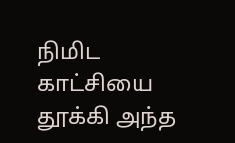நிமிட காட்சியை தூக்கி அந்த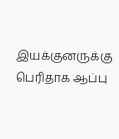இயக்குனருக்கு பெரிதாக ஆப்பு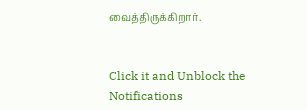வைத்திருக்கிறார்.


Click it and Unblock the Notifications